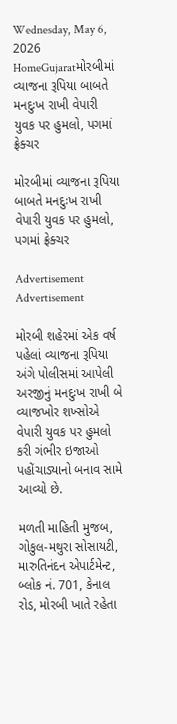Wednesday, May 6, 2026
HomeGujaratમોરબીમાં વ્યાજના રૂપિયા બાબતે મનદુઃખ રાખી વેપારી યુવક પર હુમલો, પગમાં ફ્રેક્ચર

મોરબીમાં વ્યાજના રૂપિયા બાબતે મનદુઃખ રાખી વેપારી યુવક પર હુમલો, પગમાં ફ્રેક્ચર

Advertisement
Advertisement

મોરબી શહેરમાં એક વર્ષ પહેલાં વ્યાજના રૂપિયા અંગે પોલીસમાં આપેલી અરજીનું મનદુઃખ રાખી બે વ્યાજખોર શખ્સોએ વેપારી યુવક પર હુમલો કરી ગંભીર ઇજાઓ પહોંચાડ્યાનો બનાવ સામે આવ્યો છે.

મળતી માહિતી મુજબ, ગોકુલ-મથુરા સોસાયટી, મારુતિનંદન એપાર્ટમેન્ટ, બ્લોક નં. 701, કેનાલ રોડ, મોરબી ખાતે રહેતા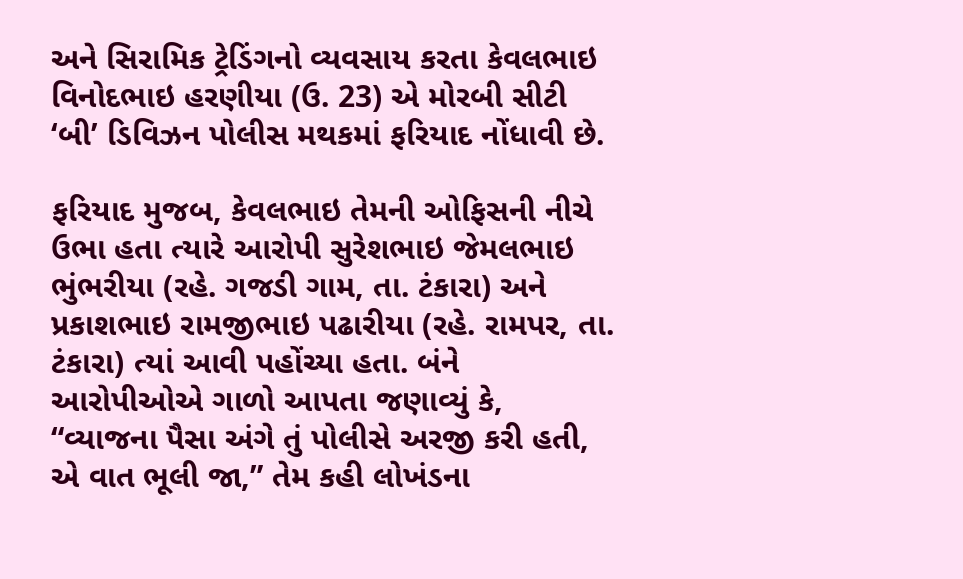અને સિરામિક ટ્રેડિંગનો વ્યવસાય કરતા કેવલભાઇ વિનોદભાઇ હરણીયા (ઉ. 23) એ મોરબી સીટી ‘બી’ ડિવિઝન પોલીસ મથકમાં ફરિયાદ નોંધાવી છે.

ફરિયાદ મુજબ, કેવલભાઇ તેમની ઓફિસની નીચે ઉભા હતા ત્યારે આરોપી સુરેશભાઇ જેમલભાઇ ભુંભરીયા (રહે. ગજડી ગામ, તા. ટંકારા) અને પ્રકાશભાઇ રામજીભાઇ પઢારીયા (રહે. રામપર, તા. ટંકારા) ત્યાં આવી પહોંચ્યા હતા. બંને આરોપીઓએ ગાળો આપતા જણાવ્યું કે, “વ્યાજના પૈસા અંગે તું પોલીસે અરજી કરી હતી, એ વાત ભૂલી જા,” તેમ કહી લોખંડના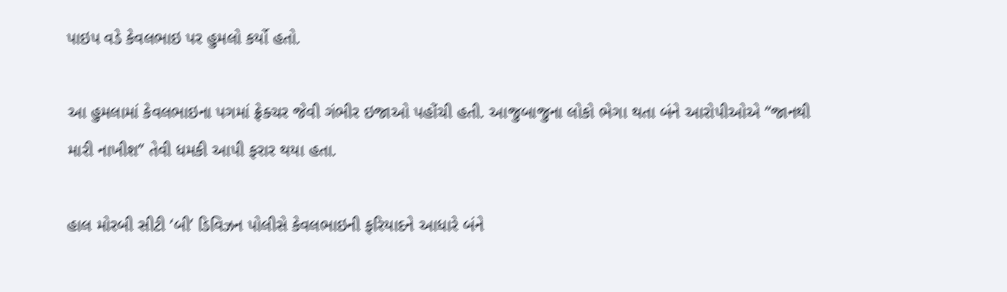પાઇપ વડે કેવલભાઇ પર હુમલો કર્યો હતો.

આ હુમલામાં કેવલભાઇના પગમાં ફ્રેક્ચર જેવી ગંભીર ઇજાઓ પહોંચી હતી. આજુબાજુના લોકો ભેગા થતા બંને આરોપીઓએ “જાનથી મારી નાખીશ” તેવી ધમકી આપી ફરાર થયા હતા.

હાલ મોરબી સીટી ‘બી’ ડિવિઝન પોલીસે કેવલભાઇની ફરિયાદને આધારે બંને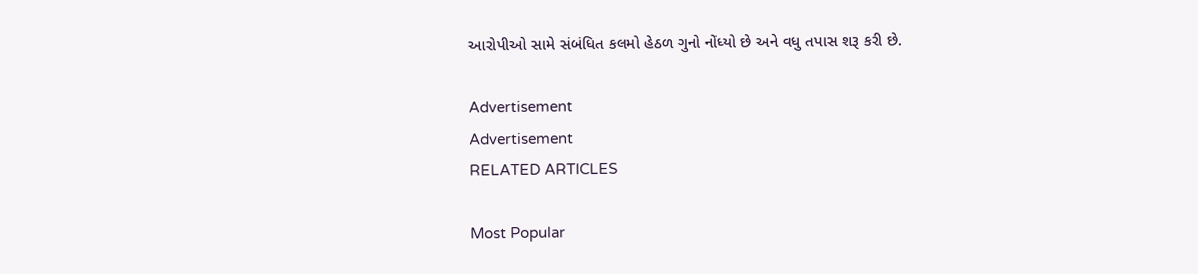આરોપીઓ સામે સંબંધિત કલમો હેઠળ ગુનો નોંધ્યો છે અને વધુ તપાસ શરૂ કરી છે.

Advertisement
Advertisement
RELATED ARTICLES

Most Popular